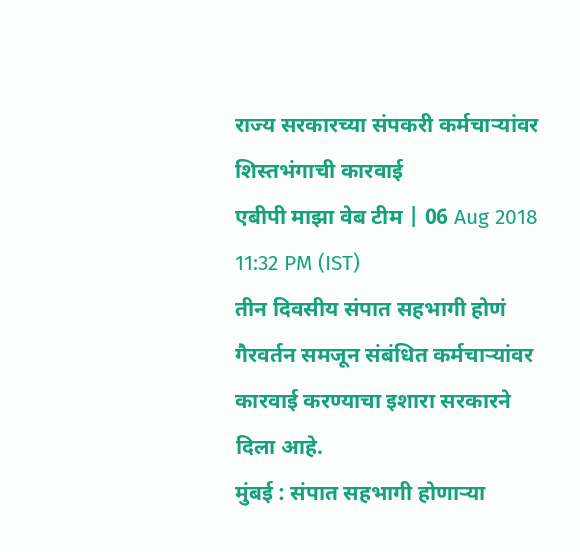राज्य सरकारच्या संपकरी कर्मचाऱ्यांवर शिस्तभंगाची कारवाई
एबीपी माझा वेब टीम | 06 Aug 2018 11:32 PM (IST)
तीन दिवसीय संपात सहभागी होणं गैरवर्तन समजून संबंधित कर्मचाऱ्यांवर कारवाई करण्याचा इशारा सरकारने दिला आहे.
मुंबई : संपात सहभागी होणाऱ्या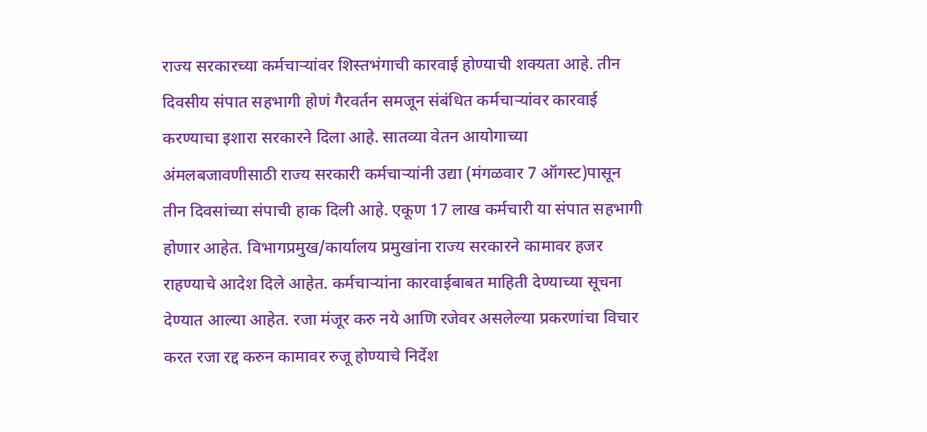राज्य सरकारच्या कर्मचाऱ्यांवर शिस्तभंगाची कारवाई होण्याची शक्यता आहे. तीन दिवसीय संपात सहभागी होणं गैरवर्तन समजून संबंधित कर्मचाऱ्यांवर कारवाई करण्याचा इशारा सरकारने दिला आहे. सातव्या वेतन आयोगाच्या अंमलबजावणीसाठी राज्य सरकारी कर्मचाऱ्यांनी उद्या (मंगळवार 7 ऑगस्ट)पासून तीन दिवसांच्या संपाची हाक दिली आहे. एकूण 17 लाख कर्मचारी या संपात सहभागी होणार आहेत. विभागप्रमुख/कार्यालय प्रमुखांना राज्य सरकारने कामावर हजर राहण्याचे आदेश दिले आहेत. कर्मचाऱ्यांना कारवाईबाबत माहिती देण्याच्या सूचना देण्यात आल्या आहेत. रजा मंजूर करु नये आणि रजेवर असलेल्या प्रकरणांचा विचार करत रजा रद्द करुन कामावर रुजू होण्याचे निर्देश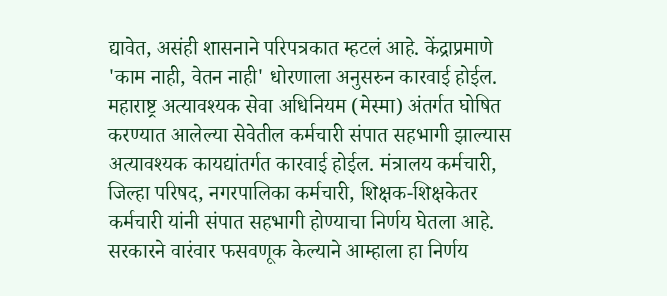द्यावेत, असंही शासनाने परिपत्रकात म्हटलं आहे. केंद्राप्रमाणे 'काम नाही, वेतन नाही' धोरणाला अनुसरुन कारवाई होईल. महाराष्ट्र अत्यावश्यक सेवा अधिनियम (मेस्मा) अंतर्गत घोषित करण्यात आलेल्या सेवेतील कर्मचारी संपात सहभागी झाल्यास अत्यावश्यक कायद्यांतर्गत कारवाई होईल. मंत्रालय कर्मचारी, जिल्हा परिषद, नगरपालिका कर्मचारी, शिक्षक-शिक्षकेतर कर्मचारी यांनी संपात सहभागी होण्याचा निर्णय घेतला आहे. सरकारने वारंवार फसवणूक केल्याने आम्हाला हा निर्णय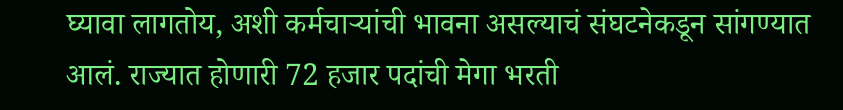घ्यावा लागतोय, अशी कर्मचाऱ्यांची भावना असल्याचं संघटनेकडून सांगण्यात आलं. राज्यात होणारी 72 हजार पदांची मेगा भरती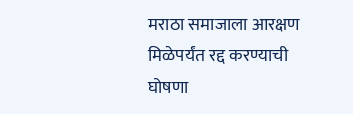मराठा समाजाला आरक्षण मिळेपर्यंत रद्द करण्याची घोषणा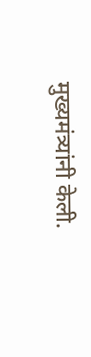मुख्यमंत्र्यांनी केली.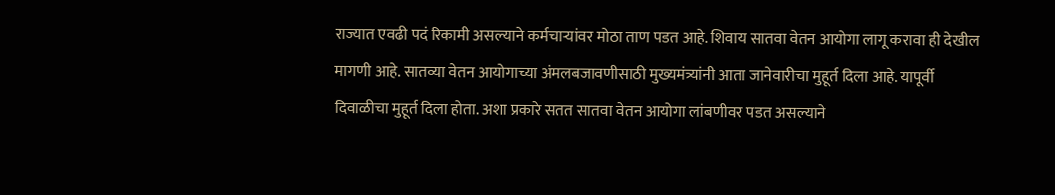राज्यात एवढी पदं रिकामी असल्याने कर्मचाऱ्यांवर मोठा ताण पडत आहे. शिवाय सातवा वेतन आयोगा लागू करावा ही देखील मागणी आहे. सातव्या वेतन आयोगाच्या अंमलबजावणीसाठी मुख्यमंत्र्यांनी आता जानेवारीचा मुहूर्त दिला आहे. यापूर्वी दिवाळीचा मुहूर्त दिला होता. अशा प्रकारे सतत सातवा वेतन आयोगा लांबणीवर पडत असल्याने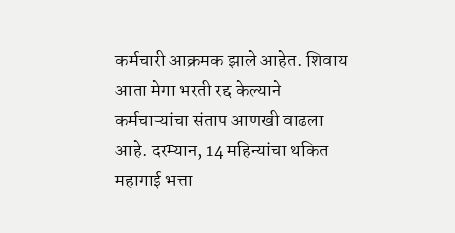कर्मचारी आक्रमक झाले आहेत. शिवाय आता मेगा भरती रद्द केल्याने कर्मचाऱ्यांचा संताप आणखी वाढला आहे. दरम्यान, 14 महिन्यांचा थकित महागाई भत्ता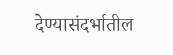देण्यासंदर्भातील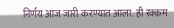निर्णय आज जारी करण्यात आला. ही रक्कम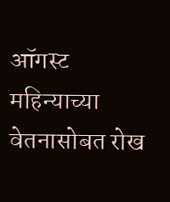ऑगस्ट महिन्याच्या वेतनासोबत रोख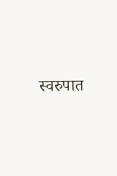स्वरुपात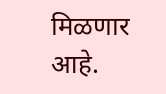मिळणार आहे.